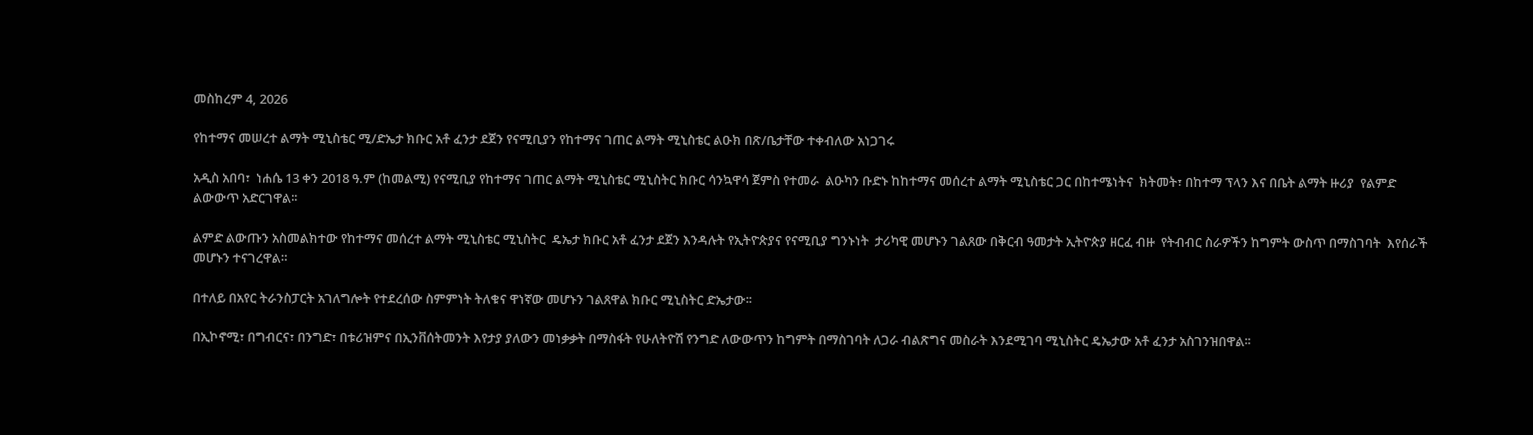መስከረም 4, 2026

የከተማና መሠረተ ልማት ሚኒስቴር ሚ/ድኤታ ክቡር አቶ ፈንታ ደጀን የናሚቢያን የከተማና ገጠር ልማት ሚኒስቴር ልዑክ በጽ/ቤታቸው ተቀብለው አነጋገሩ

አዲስ አበባ፣  ነሐሴ 13 ቀን 2018 ዓ.ም (ከመልሚ) የናሚቢያ የከተማና ገጠር ልማት ሚኒስቴር ሚኒስትር ክቡር ሳንኳዋሳ ጀምስ የተመራ  ልዑካን ቡድኑ ከከተማና መሰረተ ልማት ሚኒስቴር ጋር በከተሜነትና  ክትመት፣ በከተማ ፕላን እና በቤት ልማት ዙሪያ  የልምድ ልውውጥ አድርገዋል፡፡

ልምድ ልውጡን አስመልክተው የከተማና መሰረተ ልማት ሚኒስቴር ሚኒስትር  ዴኤታ ክቡር አቶ ፈንታ ደጀን እንዳሉት የኢትዮጵያና የናሚቢያ ግንኑነት  ታሪካዊ መሆኑን ገልጸው በቅርብ ዓመታት ኢትዮጵያ ዘርፈ ብዙ  የትብብር ስራዎችን ከግምት ውስጥ በማስገባት  እየሰራች መሆኑን ተናገረዋል።

በተለይ በአየር ትራንስፓርት አገለግሎት የተደረሰው ስምምነት ትለቁና ዋነኛው መሆኑን ገልጸዋል ክቡር ሚኒስትር ድኤታው፡፡

በኢኮኖሚ፣ በግብርና፣ በንግድ፣ በቱሪዝምና በኢንቨሰትመንት እየታያ ያለውን መነቃቃት በማስፋት የሁለትዮሽ የንግድ ለውውጥን ከግምት በማስገባት ለጋራ ብልጽግና መስራት እንደሚገባ ሚኒስትር ዴኤታው አቶ ፈንታ አስገንዝበዋል፡፡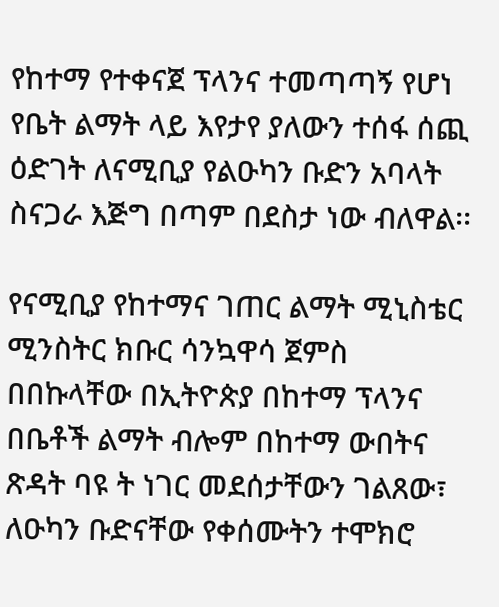የከተማ የተቀናጀ ፕላንና ተመጣጣኝ የሆነ የቤት ልማት ላይ እየታየ ያለውን ተሰፋ ሰጪ ዕድገት ለናሚቢያ የልዑካን ቡድን አባላት  ስናጋራ እጅግ በጣም በደስታ ነው ብለዋል፡፡

የናሚቢያ የከተማና ገጠር ልማት ሚኒስቴር ሚንስትር ክቡር ሳንኳዋሳ ጀምስ በበኩላቸው በኢትዮጵያ በከተማ ፕላንና በቤቶች ልማት ብሎም በከተማ ውበትና ጽዳት ባዩ ት ነገር መደሰታቸውን ገልጸው፣ ለዑካን ቡድናቸው የቀሰሙትን ተሞክሮ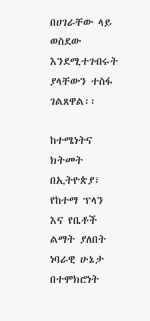በሀገራቸው ላይ ወስደው እንደሚተገብሩት ያላቸውን ተስፋ ገልጸዋል፡፡

ከተሜነትና  ክትመት በኢትዮጵያ፣ የከተማ ፕላን እና የቤቶች ልማት ያለበት ነባራዊ ሁኔታ  በተሞክሮነት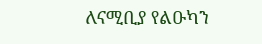ለናሚቢያ የልዑካን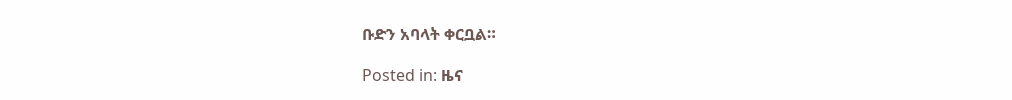ቡድን አባላት ቀርቧል።

Posted in: ዜና